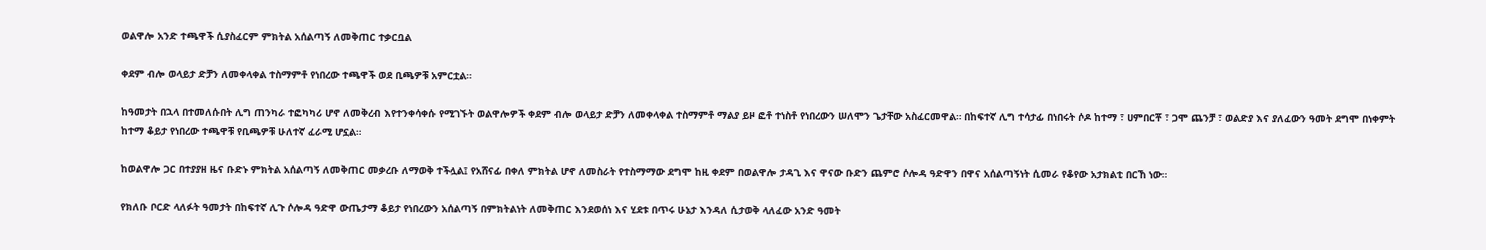ወልዋሎ አንድ ተጫዋች ሲያስፈርም ምክትል አሰልጣኝ ለመቅጠር ተቃርቧል

ቀደም ብሎ ወላይታ ድቻን ለመቀላቀል ተስማምቶ የነበረው ተጫዋች ወደ ቢጫዎቹ አምርቷል።

ከዓመታት በኋላ በተመለሱበት ሊግ ጠንካራ ተፎካካሪ ሆኖ ለመቅረብ እየተንቀሳቀሱ የሚገኙት ወልዋሎዎች ቀደም ብሎ ወላይታ ድቻን ለመቀላቀል ተስማምቶ ማልያ ይዞ ፎቶ ተነስቶ የነበረውን ሠለሞን ጌታቸው አስፈርመዋል። በከፍተኛ ሊግ ተሳታፊ በነበሩት ሶዶ ከተማ ፣ ሀምበርቾ ፣ ጋሞ ጨንቻ ፣ ወልድያ እና ያለፈውን ዓመት ደግሞ በነቀምት ከተማ ቆይታ የነበረው ተጫዋቹ የቢጫዎቹ ሁለተኛ ፈራሚ ሆኗል።

ከወልዋሎ ጋር በተያያዘ ዜና ቡድኑ ምክትል አሰልጣኝ ለመቅጠር መቃረቡ ለማወቅ ተችሏል፤ የአሸናፊ በቀለ ምክትል ሆኖ ለመስራት የተስማማው ደግሞ ከዚ ቀደም በወልዋሎ ታዳጊ እና ዋናው ቡድን ጨምሮ ሶሎዳ ዓድዋን በዋና አሰልጣኝነት ሲመራ የቆየው አታክልቲ በርኸ ነው።

የክለቡ ቦርድ ላለፉት ዓመታት በከፍተኛ ሊጉ ሶሎዳ ዓድዋ ውጤታማ ቆይታ የነበረውን አሰልጣኝ በምክትልነት ለመቅጠር እንደወሰነ እና ሂደቱ በጥሩ ሁኔታ እንዳለ ሲታወቅ ላለፈው አንድ ዓመት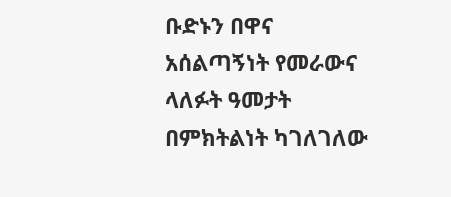ቡድኑን በዋና አሰልጣኝነት የመራውና ላለፉት ዓመታት በምክትልነት ካገለገለው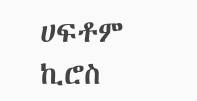ሀፍቶም ኪሮስ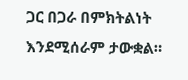ጋር በጋራ በምክትልነት እንደሚሰራም ታውቋል።